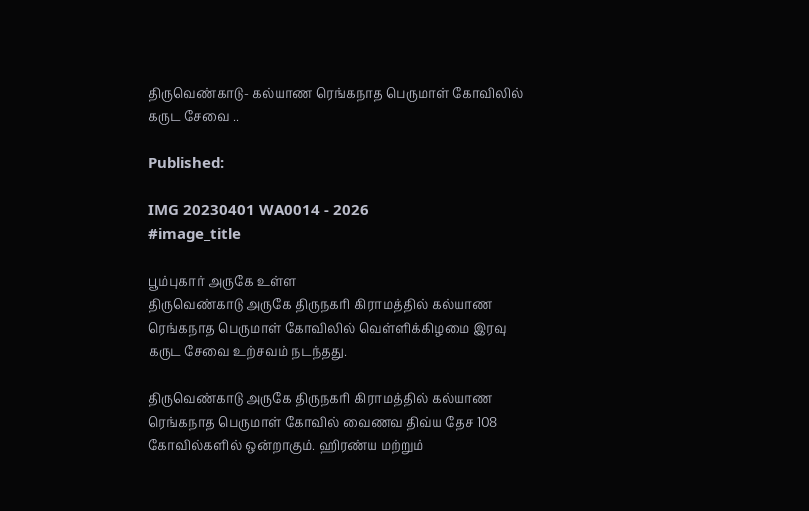திருவெண்காடு- கல்யாண ரெங்கநாத பெருமாள் கோவிலில் கருட சேவை ..

Published:

IMG 20230401 WA0014 - 2026
#image_title

பூம்புகார் அருகே உள்ள
திருவெண்காடு அருகே திருநகரி கிராமத்தில் கல்யாண ரெங்கநாத பெருமாள் கோவிலில் வெள்ளிக்கிழமை இரவு கருட சேவை உற்சவம் நடந்தது.

திருவெண்காடு அருகே திருநகரி கிராமத்தில் கல்யாண ரெங்கநாத பெருமாள் கோவில் வைணவ திவ்ய தேச 108 கோவில்களில் ஒன்றாகும். ஹிரண்ய மற்றும்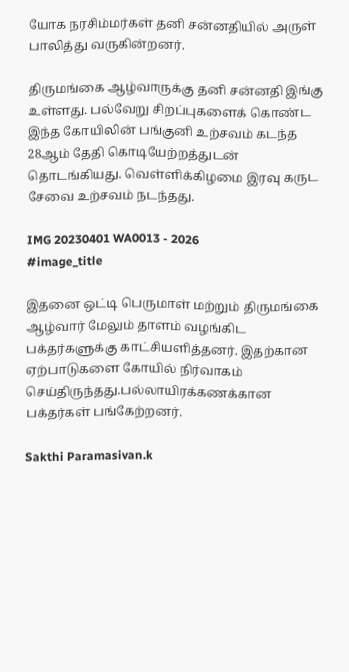யோக நரசிம்மர்கள் தனி சன்னதியில் அருள் பாலித்து வருகின்றனர்.

திருமங்கை ஆழ்வாருக்கு தனி சன்னதி இங்கு உள்ளது. பல்வேறு சிறப்புகளைக் கொண்ட இந்த கோயிலின் பங்குனி உற்சவம் கடந்த 28ஆம் தேதி கொடியேற்றத்துடன் தொடங்கியது. வெள்ளிக்கிழமை இரவு கருட சேவை உற்சவம் நடந்தது.

IMG 20230401 WA0013 - 2026
#image_title

இதனை ஒட்டி பெருமாள் மற்றும் திருமங்கை ஆழ்வார் மேலும் தாளம் வழங்கிட பக்தர்களுக்கு காட்சியளித்தனர். இதற்கான ஏற்பாடுகளை கோயில் நிர்வாகம் செய்திருந்தது.பல்லாயிரக்கணக்கான பக்தர்கள் பங்கேற்றனர்.

Sakthi Paramasivan.k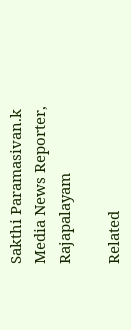Sakthi Paramasivan.k
Media News Reporter, Rajapalayam

Related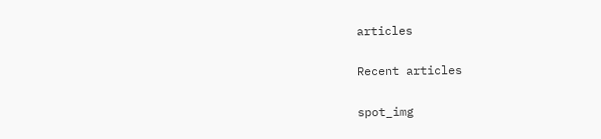articles

Recent articles

spot_img